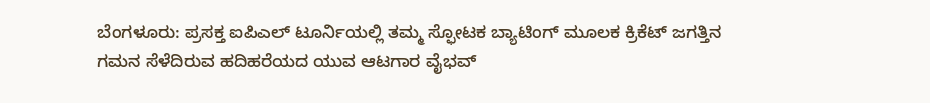ಬೆಂಗಳೂರು: ಪ್ರಸಕ್ತ ಐಪಿಎಲ್ ಟೂರ್ನಿಯಲ್ಲಿ ತಮ್ಮ ಸ್ಫೋಟಕ ಬ್ಯಾಟಿಂಗ್ ಮೂಲಕ ಕ್ರಿಕೆಟ್ ಜಗತ್ತಿನ ಗಮನ ಸೆಳೆದಿರುವ ಹದಿಹರೆಯದ ಯುವ ಆಟಗಾರ ವೈಭವ್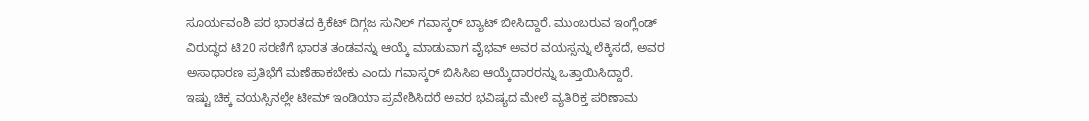ಸೂರ್ಯವಂಶಿ ಪರ ಭಾರತದ ಕ್ರಿಕೆಟ್ ದಿಗ್ಗಜ ಸುನಿಲ್ ಗವಾಸ್ಕರ್ ಬ್ಯಾಟ್ ಬೀಸಿದ್ದಾರೆ. ಮುಂಬರುವ ಇಂಗ್ಲೆಂಡ್ ವಿರುದ್ಧದ ಟಿ20 ಸರಣಿಗೆ ಭಾರತ ತಂಡವನ್ನು ಆಯ್ಕೆ ಮಾಡುವಾಗ ವೈಭವ್ ಅವರ ವಯಸ್ಸನ್ನು ಲೆಕ್ಕಿಸದೆ, ಅವರ ಅಸಾಧಾರಣ ಪ್ರತಿಭೆಗೆ ಮಣೆಹಾಕಬೇಕು ಎಂದು ಗವಾಸ್ಕರ್ ಬಿಸಿಸಿಐ ಆಯ್ಕೆದಾರರನ್ನು ಒತ್ತಾಯಿಸಿದ್ದಾರೆ.
ಇಷ್ಟು ಚಿಕ್ಕ ವಯಸ್ಸಿನಲ್ಲೇ ಟೀಮ್ ಇಂಡಿಯಾ ಪ್ರವೇಶಿಸಿದರೆ ಅವರ ಭವಿಷ್ಯದ ಮೇಲೆ ವ್ಯತಿರಿಕ್ತ ಪರಿಣಾಮ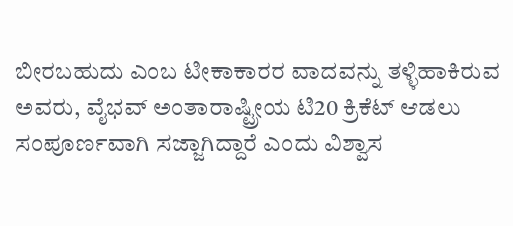ಬೀರಬಹುದು ಎಂಬ ಟೀಕಾಕಾರರ ವಾದವನ್ನು ತಳ್ಳಿಹಾಕಿರುವ ಅವರು, ವೈಭವ್ ಅಂತಾರಾಷ್ಟ್ರೀಯ ಟಿ20 ಕ್ರಿಕೆಟ್ ಆಡಲು ಸಂಪೂರ್ಣವಾಗಿ ಸಜ್ಜಾಗಿದ್ದಾರೆ ಎಂದು ವಿಶ್ವಾಸ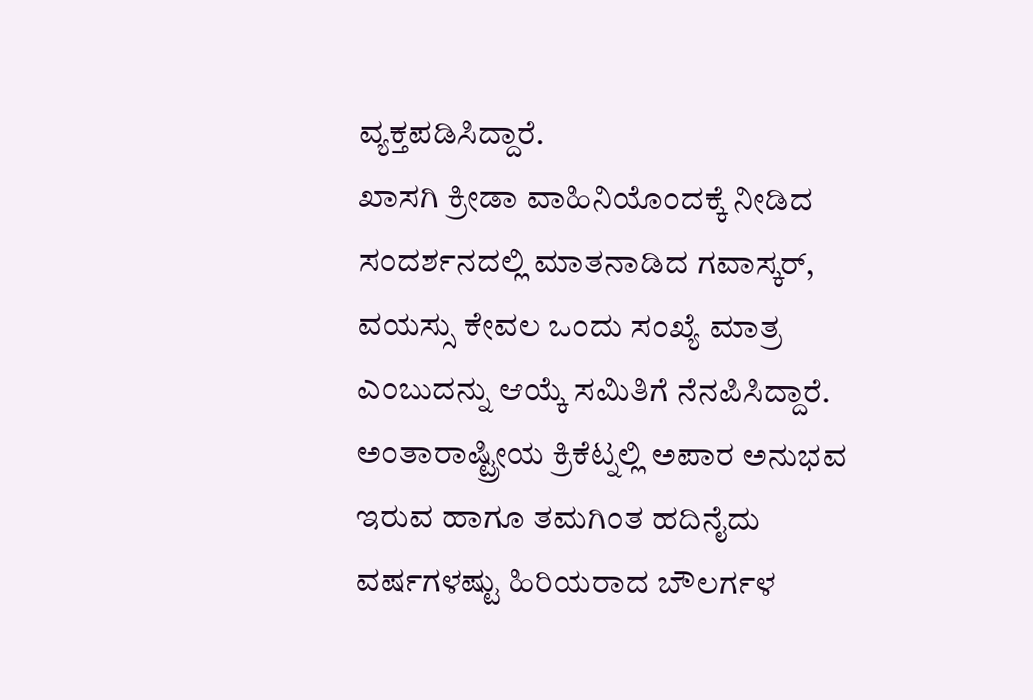ವ್ಯಕ್ತಪಡಿಸಿದ್ದಾರೆ.
ಖಾಸಗಿ ಕ್ರೀಡಾ ವಾಹಿನಿಯೊಂದಕ್ಕೆ ನೀಡಿದ ಸಂದರ್ಶನದಲ್ಲಿ ಮಾತನಾಡಿದ ಗವಾಸ್ಕರ್, ವಯಸ್ಸು ಕೇವಲ ಒಂದು ಸಂಖ್ಯೆ ಮಾತ್ರ ಎಂಬುದನ್ನು ಆಯ್ಕೆ ಸಮಿತಿಗೆ ನೆನಪಿಸಿದ್ದಾರೆ. ಅಂತಾರಾಷ್ಟ್ರೀಯ ಕ್ರಿಕೆಟ್ನಲ್ಲಿ ಅಪಾರ ಅನುಭವ ಇರುವ ಹಾಗೂ ತಮಗಿಂತ ಹದಿನೈದು ವರ್ಷಗಳಷ್ಟು ಹಿರಿಯರಾದ ಬೌಲರ್ಗಳ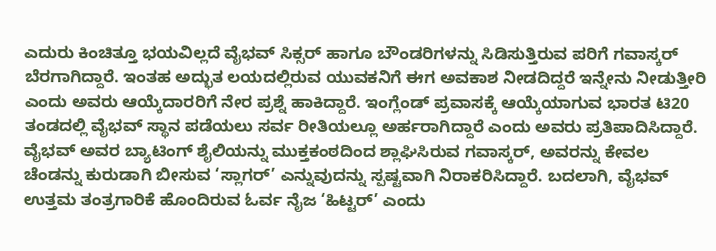ಎದುರು ಕಿಂಚಿತ್ತೂ ಭಯವಿಲ್ಲದೆ ವೈಭವ್ ಸಿಕ್ಸರ್ ಹಾಗೂ ಬೌಂಡರಿಗಳನ್ನು ಸಿಡಿಸುತ್ತಿರುವ ಪರಿಗೆ ಗವಾಸ್ಕರ್ ಬೆರಗಾಗಿದ್ದಾರೆ. ಇಂತಹ ಅದ್ಭುತ ಲಯದಲ್ಲಿರುವ ಯುವಕನಿಗೆ ಈಗ ಅವಕಾಶ ನೀಡದಿದ್ದರೆ ಇನ್ನೇನು ನೀಡುತ್ತೀರಿ ಎಂದು ಅವರು ಆಯ್ಕೆದಾರರಿಗೆ ನೇರ ಪ್ರಶ್ನೆ ಹಾಕಿದ್ದಾರೆ. ಇಂಗ್ಲೆಂಡ್ ಪ್ರವಾಸಕ್ಕೆ ಆಯ್ಕೆಯಾಗುವ ಭಾರತ ಟಿ20 ತಂಡದಲ್ಲಿ ವೈಭವ್ ಸ್ಥಾನ ಪಡೆಯಲು ಸರ್ವ ರೀತಿಯಲ್ಲೂ ಅರ್ಹರಾಗಿದ್ದಾರೆ ಎಂದು ಅವರು ಪ್ರತಿಪಾದಿಸಿದ್ದಾರೆ.
ವೈಭವ್ ಅವರ ಬ್ಯಾಟಿಂಗ್ ಶೈಲಿಯನ್ನು ಮುಕ್ತಕಂಠದಿಂದ ಶ್ಲಾಘಿಸಿರುವ ಗವಾಸ್ಕರ್, ಅವರನ್ನು ಕೇವಲ ಚೆಂಡನ್ನು ಕುರುಡಾಗಿ ಬೀಸುವ ‘ಸ್ಲಾಗರ್’ ಎನ್ನುವುದನ್ನು ಸ್ಪಷ್ಟವಾಗಿ ನಿರಾಕರಿಸಿದ್ದಾರೆ. ಬದಲಾಗಿ, ವೈಭವ್ ಉತ್ತಮ ತಂತ್ರಗಾರಿಕೆ ಹೊಂದಿರುವ ಓರ್ವ ನೈಜ ‘ಹಿಟ್ಟರ್’ ಎಂದು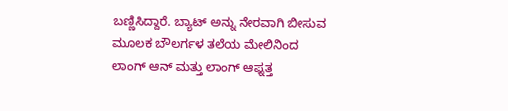ಬಣ್ಣಿಸಿದ್ದಾರೆ. ಬ್ಯಾಟ್ ಅನ್ನು ನೇರವಾಗಿ ಬೀಸುವ ಮೂಲಕ ಬೌಲರ್ಗಳ ತಲೆಯ ಮೇಲಿನಿಂದ ಲಾಂಗ್ ಆನ್ ಮತ್ತು ಲಾಂಗ್ ಆಫ್ನತ್ತ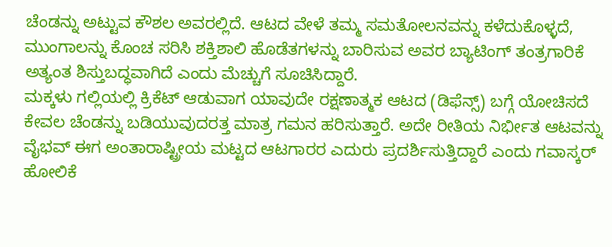ಚೆಂಡನ್ನು ಅಟ್ಟುವ ಕೌಶಲ ಅವರಲ್ಲಿದೆ. ಆಟದ ವೇಳೆ ತಮ್ಮ ಸಮತೋಲನವನ್ನು ಕಳೆದುಕೊಳ್ಳದೆ, ಮುಂಗಾಲನ್ನು ಕೊಂಚ ಸರಿಸಿ ಶಕ್ತಿಶಾಲಿ ಹೊಡೆತಗಳನ್ನು ಬಾರಿಸುವ ಅವರ ಬ್ಯಾಟಿಂಗ್ ತಂತ್ರಗಾರಿಕೆ ಅತ್ಯಂತ ಶಿಸ್ತುಬದ್ಧವಾಗಿದೆ ಎಂದು ಮೆಚ್ಚುಗೆ ಸೂಚಿಸಿದ್ದಾರೆ.
ಮಕ್ಕಳು ಗಲ್ಲಿಯಲ್ಲಿ ಕ್ರಿಕೆಟ್ ಆಡುವಾಗ ಯಾವುದೇ ರಕ್ಷಣಾತ್ಮಕ ಆಟದ (ಡಿಫೆನ್ಸ್) ಬಗ್ಗೆ ಯೋಚಿಸದೆ ಕೇವಲ ಚೆಂಡನ್ನು ಬಡಿಯುವುದರತ್ತ ಮಾತ್ರ ಗಮನ ಹರಿಸುತ್ತಾರೆ. ಅದೇ ರೀತಿಯ ನಿರ್ಭೀತ ಆಟವನ್ನು ವೈಭವ್ ಈಗ ಅಂತಾರಾಷ್ಟ್ರೀಯ ಮಟ್ಟದ ಆಟಗಾರರ ಎದುರು ಪ್ರದರ್ಶಿಸುತ್ತಿದ್ದಾರೆ ಎಂದು ಗವಾಸ್ಕರ್ ಹೋಲಿಕೆ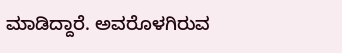ಮಾಡಿದ್ದಾರೆ. ಅವರೊಳಗಿರುವ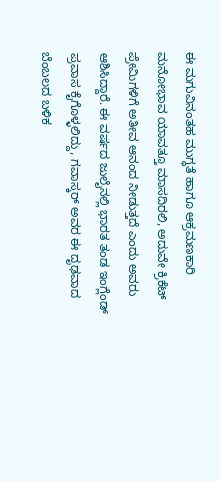ಈ ಮಗುವಿನಂತಹ ಮುಗ್ಧತೆ ಹಾಗೂ ಆಕ್ರಮಣಕಾರಿ ಮನೋಭಾವ ಯಾವತ್ತೂ ಮಾಸದಿರಲಿ, ಅದುವೇ ಕ್ರಿಕೆಟ್ ಪ್ರೇಮಿಗಳಿಗೆ ಅತೀವ ಆನಂದ ನೀಡುತ್ತದೆ ಎಂದು ಅವರು ಆಶಿಸಿದ್ದಾರೆ. ಈ ವರ್ಷದ ಜುಲೈನಲ್ಲಿ ಭಾರತ ತಂಡ ಇಂಗ್ಲೆಂಡ್ ಪ್ರವಾಸ ಕೈಗೊಳ್ಳಲಿದ್ದು, ಗವಾಸ್ಕರ್ ಅವರ ಈ ದೃಢವಾದ ಬೆಂಬಲದ ಬಳಿಕ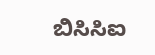ಬಿಸಿಸಿಐ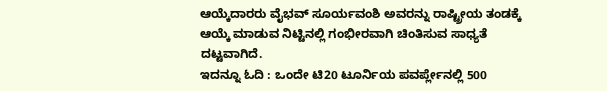ಆಯ್ಕೆದಾರರು ವೈಭವ್ ಸೂರ್ಯವಂಶಿ ಅವರನ್ನು ರಾಷ್ಟ್ರೀಯ ತಂಡಕ್ಕೆ ಆಯ್ಕೆ ಮಾಡುವ ನಿಟ್ಟಿನಲ್ಲಿ ಗಂಭೀರವಾಗಿ ಚಿಂತಿಸುವ ಸಾಧ್ಯತೆ ದಟ್ಟವಾಗಿದೆ.
ಇದನ್ನೂ ಓದಿ : ಒಂದೇ ಟಿ20 ಟೂರ್ನಿಯ ಪವರ್ಪ್ಲೇನಲ್ಲಿ 500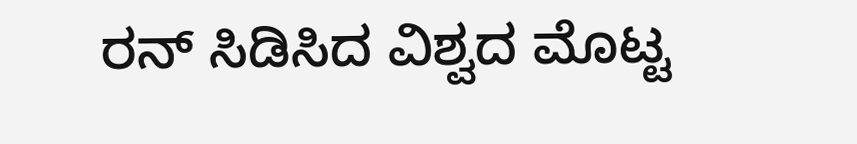ರನ್ ಸಿಡಿಸಿದ ವಿಶ್ವದ ಮೊಟ್ಟ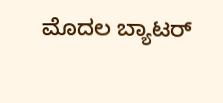ಮೊದಲ ಬ್ಯಾಟರ್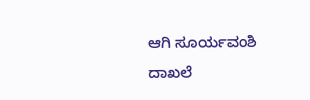ಆಗಿ ಸೂರ್ಯವಂಶಿ ದಾಖಲೆ